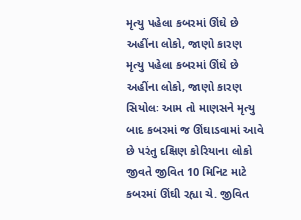મૃત્યુ પહેલા કબરમાં ઊંઘે છે અહીંના લોકો, જાણો કારણ
મૃત્યુ પહેલા કબરમાં ઊંઘે છે અહીંના લોકો, જાણો કારણ
સિયોલઃ આમ તો માણસને મૃત્યુ બાદ કબરમાં જ ઊંઘાડવામાં આવે છે પરંતુ દક્ષિણ કોરિયાના લોકો જીવતે જીવિત 10 મિનિટ માટે કબરમાં ઊંઘી રહ્યા ચે. જીવિત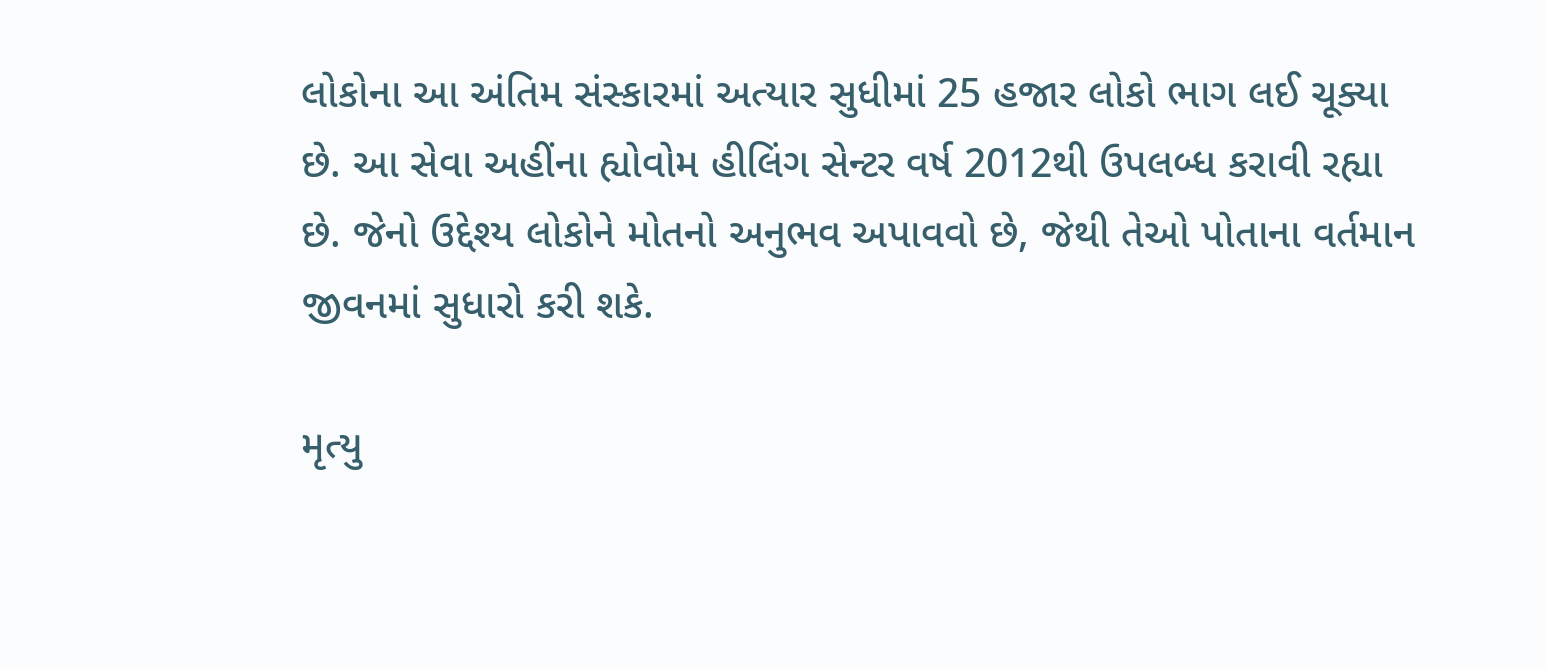લોકોના આ અંતિમ સંસ્કારમાં અત્યાર સુધીમાં 25 હજાર લોકો ભાગ લઈ ચૂક્યા છે. આ સેવા અહીંના હ્યોવોમ હીલિંગ સેન્ટર વર્ષ 2012થી ઉપલબ્ધ કરાવી રહ્યા છે. જેનો ઉદ્દેશ્ય લોકોને મોતનો અનુભવ અપાવવો છે, જેથી તેઓ પોતાના વર્તમાન જીવનમાં સુધારો કરી શકે.

મૃત્યુ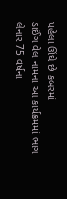પહેલા ઊંઘે છે કબરમાં
ડાઈંગ વેલ નામના આ કાર્યક્રમમાં ભાગ લેનાર 75 વર્ષના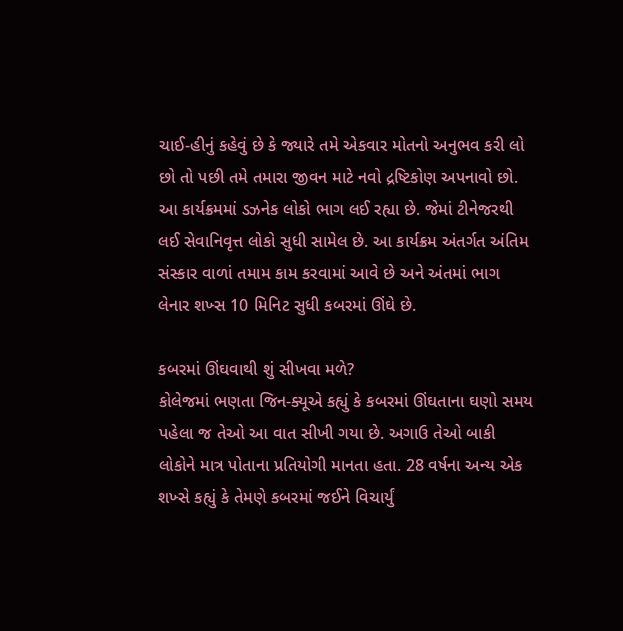ચાઈ-હીનું કહેવું છે કે જ્યારે તમે એકવાર મોતનો અનુભવ કરી લો છો તો પછી તમે તમારા જીવન માટે નવો દ્રષ્ટિકોણ અપનાવો છો. આ કાર્યક્રમમાં ડઝનેક લોકો ભાગ લઈ રહ્યા છે. જેમાં ટીનેજરથી લઈ સેવાનિવૃત્ત લોકો સુધી સામેલ છે. આ કાર્યક્રમ અંતર્ગત અંતિમ સંસ્કાર વાળાં તમામ કામ કરવામાં આવે છે અને અંતમાં ભાગ લેનાર શખ્સ 10 મિનિટ સુધી કબરમાં ઊંઘે છે.

કબરમાં ઊંઘવાથી શું સીખવા મળે?
કોલેજમાં ભણતા જિન-ક્યૂએ કહ્યું કે કબરમાં ઊંઘતાના ઘણો સમય પહેલા જ તેઓ આ વાત સીખી ગયા છે. અગાઉ તેઓ બાકી લોકોને માત્ર પોતાના પ્રતિયોગી માનતા હતા. 28 વર્ષના અન્ય એક શખ્સે કહ્યું કે તેમણે કબરમાં જઈને વિચાર્યું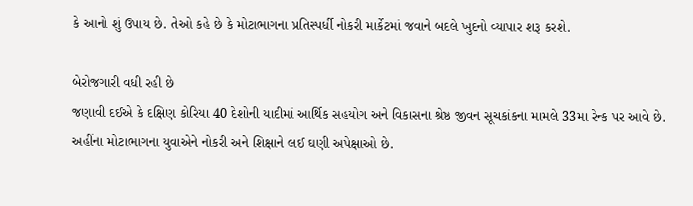કે આનો શું ઉપાય છે. તેઓ કહે છે કે મોટાભાગના પ્રતિસ્પર્ધી નોકરી માર્કેટમાં જવાને બદલે ખુદનો વ્યાપાર શરૂ કરશે.

બેરોજગારી વધી રહી છે
જણાવી દઈએ કે દક્ષિણ કોરિયા 40 દેશોની યાદીમાં આર્થિક સહયોગ અને વિકાસના શ્રેષ્ઠ જીવન સૂચકાંકના મામલે 33મા રેન્ક પર આવે છે. અહીંના મોટાભાગના યુવાએને નોકરી અને શિક્ષાને લઈ ઘણી અપેક્ષાઓ છે.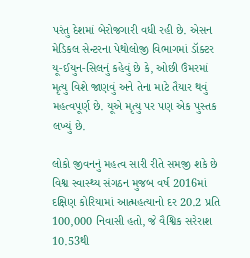પરંતુ દેશમાં બેરોજગારી વધી રહી છે. એસન મેડિકલ સેન્ટરના પેથોલોજી વિભાગમાં ડૉક્ટર યૂ-ઈયુન-સિલનું કહેવું છે કે, ઓછી ઉંમરમાં મૃત્યુ વિશે જાણવું અને તેના માટે તૈયાર થવું મહત્વપૂર્ણ છે. યૂએ મૃત્યુ પર પણ એક પુસ્તક લખ્યું છે.

લોકો જીવનનું મહત્વ સારી રીતે સમજી શકે છે
વિશ્વ સ્વાસ્થ્ય સંગઠન મુજબ વર્ષ 2016માં દક્ષિણ કોરિયામાં આત્મહત્યાનો દર 20.2 પ્રતિ 100,000 નિવાસી હતો, જે વૈશ્વિક સરેરાશ 10.53થી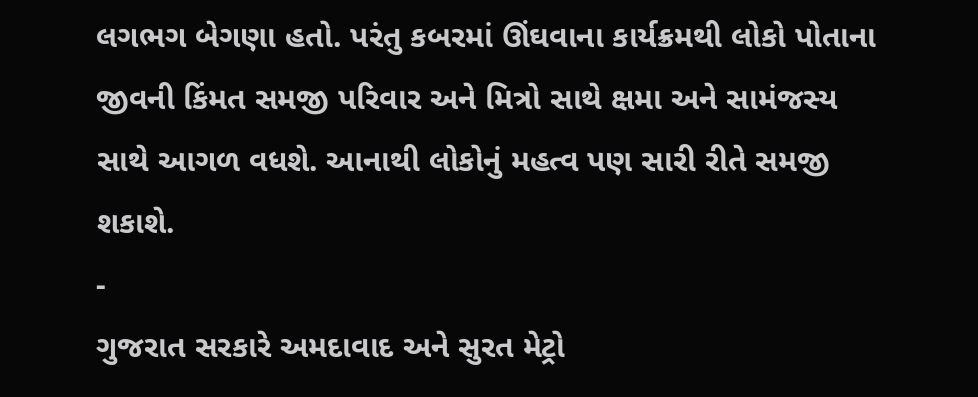લગભગ બેગણા હતો. પરંતુ કબરમાં ઊંઘવાના કાર્યક્રમથી લોકો પોતાના જીવની કિંમત સમજી પરિવાર અને મિત્રો સાથે ક્ષમા અને સામંજસ્ય સાથે આગળ વધશે. આનાથી લોકોનું મહત્વ પણ સારી રીતે સમજી શકાશે.
-
ગુજરાત સરકારે અમદાવાદ અને સુરત મેટ્રો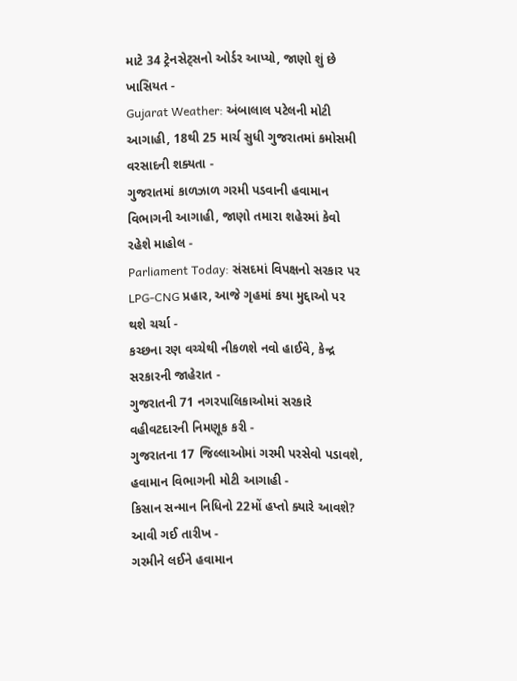માટે 34 ટ્રેનસેટ્સનો ઓર્ડર આપ્યો, જાણો શું છે ખાસિયત -
Gujarat Weather: અંબાલાલ પટેલની મોટી આગાહી, 18થી 25 માર્ચ સુધી ગુજરાતમાં કમોસમી વરસાદની શક્યતા -
ગુજરાતમાં કાળઝાળ ગરમી પડવાની હવામાન વિભાગની આગાહી, જાણો તમારા શહેરમાં કેવો રહેશે માહોલ -
Parliament Today: સંસદમાં વિપક્ષનો સરકાર પર LPG-CNG પ્રહાર, આજે ગૃહમાં કયા મુદ્દાઓ પર થશે ચર્ચા -
કચ્છના રણ વચ્ચેથી નીકળશે નવો હાઈવે, કેન્દ્ર સરકારની જાહેરાત -
ગુજરાતની 71 નગરપાલિકાઓમાં સરકારે વહીવટદારની નિમણૂક કરી -
ગુજરાતના 17 જિલ્લાઓમાં ગરમી પરસેવો પડાવશે, હવામાન વિભાગની મોટી આગાહી -
કિસાન સન્માન નિધિનો 22મોં હપ્તો ક્યારે આવશે? આવી ગઈ તારીખ -
ગરમીને લઈને હવામાન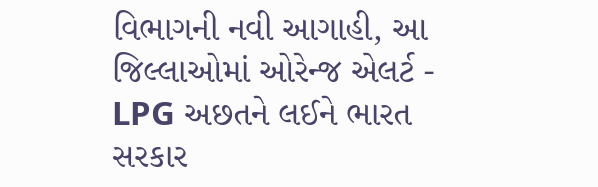વિભાગની નવી આગાહી, આ જિલ્લાઓમાં ઓરેન્જ એલર્ટ -
LPG અછતને લઈને ભારત સરકાર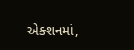એક્શનમાં,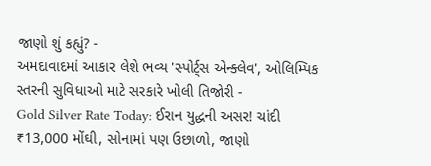જાણો શું કહ્યું? -
અમદાવાદમાં આકાર લેશે ભવ્ય 'સ્પોર્ટ્સ એન્ક્લેવ', ઓલિમ્પિક સ્તરની સુવિધાઓ માટે સરકારે ખોલી તિજોરી -
Gold Silver Rate Today: ઈરાન યુદ્ધની અસર! ચાંદી ₹13,000 મોંઘી, સોનામાં પણ ઉછાળો, જાણો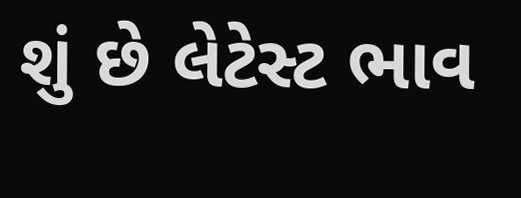શું છે લેટેસ્ટ ભાવ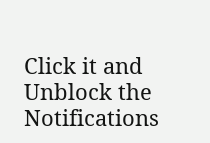Click it and Unblock the Notifications